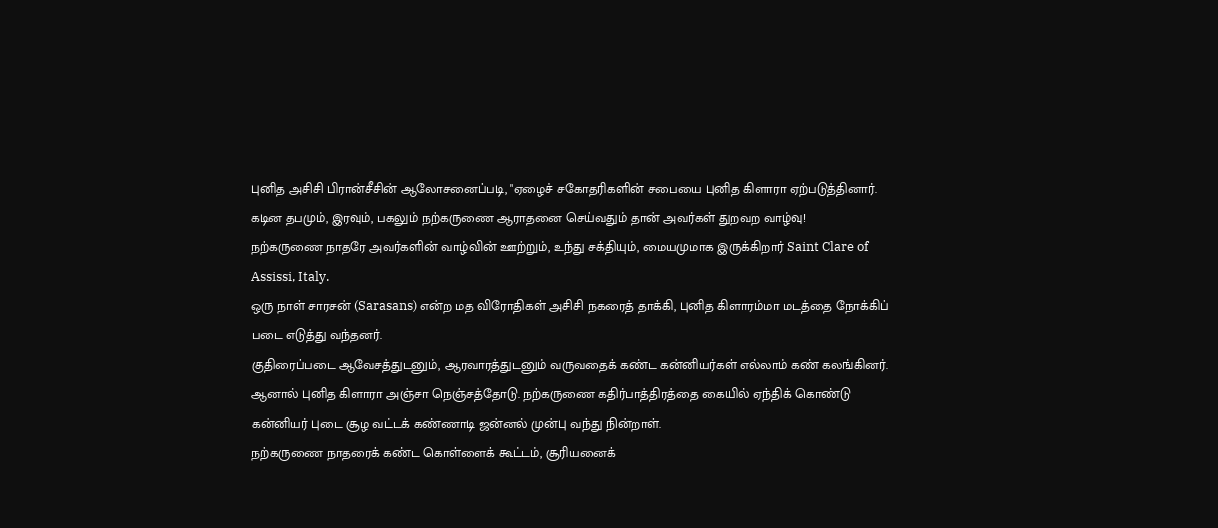புனித அசிசி பிரான்சீசின் ஆலோசனைப்படி, "ஏழைச் சகோதரிகளின் சபையை புனித கிளாரா ஏற்படுத்தினார்.
கடின தபமும், இரவும், பகலும் நற்கருணை ஆராதனை செய்வதும் தான் அவர்கள் துறவற வாழ்வு!
நற்கருணை நாதரே அவர்களின் வாழ்வின் ஊற்றும், உந்து சக்தியும், மையமுமாக இருக்கிறார் Saint Clare of Assissi, Italy.
ஒரு நாள் சாரசன் (Sarasans) என்ற மத விரோதிகள் அசிசி நகரைத் தாக்கி, புனித கிளாரம்மா மடத்தை நோக்கிப் படை எடுத்து வந்தனர்.
குதிரைப்படை ஆவேசத்துடனும், ஆரவாரத்துடனும் வருவதைக் கண்ட கன்னியர்கள் எல்லாம் கண் கலங்கினர்.
ஆனால் புனித கிளாரா அஞ்சா நெஞ்சத்தோடு. நற்கருணை கதிர்பாத்திரத்தை கையில் ஏந்திக் கொண்டு கன்னியர் புடை சூழ வட்டக் கண்ணாடி ஜன்னல் முன்பு வந்து நின்றாள்.
நற்கருணை நாதரைக் கண்ட கொள்ளைக் கூட்டம், சூரியனைக்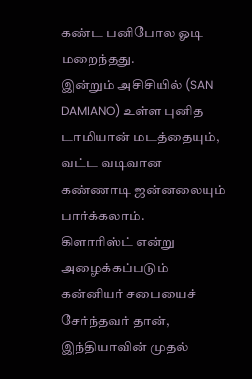கண்ட பனிபோல ஓடி மறைந்தது.
இன்றும் அசிசியில் (SAN DAMIANO) உள்ள புனித டாமியான் மடத்தையும், வட்ட வடிவான கண்ணாடி ஜன்னலையும் பார்க்கலாம்.
கிளாரிஸ்ட் என்று அழைக்கப்படும் கன்னியர் சபையைச் சேர்ந்தவர் தான், இந்தியாவின் முதல்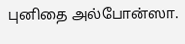புனிதை அல்போன்ஸா.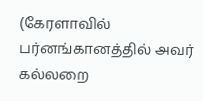(கேரளாவில் பர்னங்கானத்தில் அவர் கல்லறை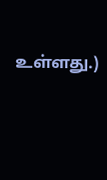உள்ளது.)